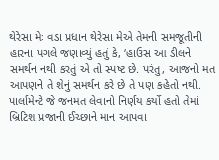થેરેસા મેઃ વડા પ્રધાન થેરેસા મેએ તેમની સમજૂતીની હારના પગલે જણાવ્યું હતું કે, ‘હાઉસ આ ડીલને સમર્થન નથી કરતું એ તો સ્પષ્ટ છે. પરંતુ, આજનો મત આપણને તે શેનું સમર્થન કરે છે તે પણ કહેતો નથી. પાર્લામેન્ટે જે જનમત લેવાનો નિર્ણય કર્યો હતો તેમાં બ્રિટિશ પ્રજાની ઈચ્છાને માન આપવા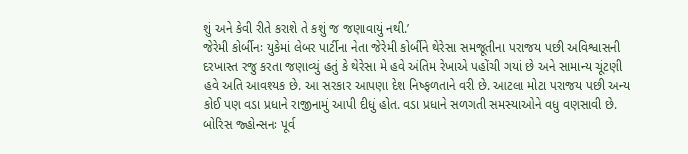શું અને કેવી રીતે કરાશે તે કશું જ જણાવાયું નથી.’
જેરેમી કોર્બીનઃ યુકેમાં લેબર પાર્ટીના નેતા જેરેમી કોર્બીને થેરેસા સમજૂતીના પરાજય પછી અવિશ્વાસની દરખાસ્ત રજુ કરતા જણાવ્યું હતું કે થેરેસા મે હવે અંતિમ રેખાએ પહોંચી ગયાં છે અને સામાન્ય ચૂંટણી હવે અતિ આવશ્યક છે. આ સરકાર આપણા દેશ નિષ્ફળતાને વરી છે. આટલા મોટા પરાજય પછી અન્ય કોઈ પણ વડા પ્રધાને રાજીનામું આપી દીધું હોત. વડા પ્રધાને સળગતી સમસ્યાઓને વધુ વણસાવી છે.
બોરિસ જ્હોન્સનઃ પૂર્વ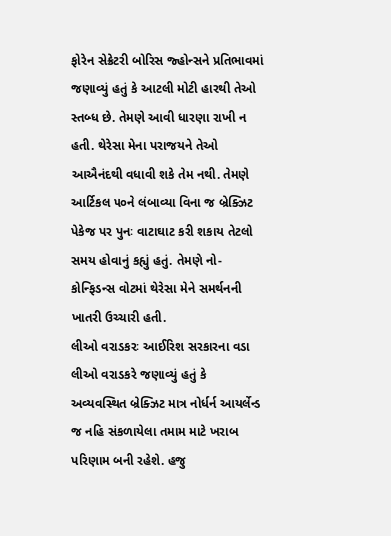ફોરેન સેક્રેટરી બોરિસ જ્હોન્સને પ્રતિભાવમાં જણાવ્યું હતું કે આટલી મોટી હારથી તેઓ સ્તબ્ધ છે. તેમણે આવી ધારણા રાખી ન હતી. થેરેસા મેના પરાજયને તેઓ આઐનંદથી વધાવી શકે તેમ નથી. તેમણે આર્ટિકલ ૫૦ને લંબાવ્યા વિના જ બ્રેક્ઝિટ પેકેજ પર પુનઃ વાટાઘાટ કરી શકાય તેટલો સમય હોવાનું કહ્યું હતું. તેમણે નો-કોન્ફિડન્સ વોટમાં થેરેસા મેને સમર્થનની ખાતરી ઉચ્ચારી હતી.
લીઓ વરાડકરઃ આઈરિશ સરકારના વડા લીઓ વરાડકરે જણાવ્યું હતું કે અવ્યવસ્થિત બ્રેક્ઝિટ માત્ર નોર્ધર્ન આયર્લેન્ડ જ નહિ સંકળાયેલા તમામ માટે ખરાબ પરિણામ બની રહેશે. હજુ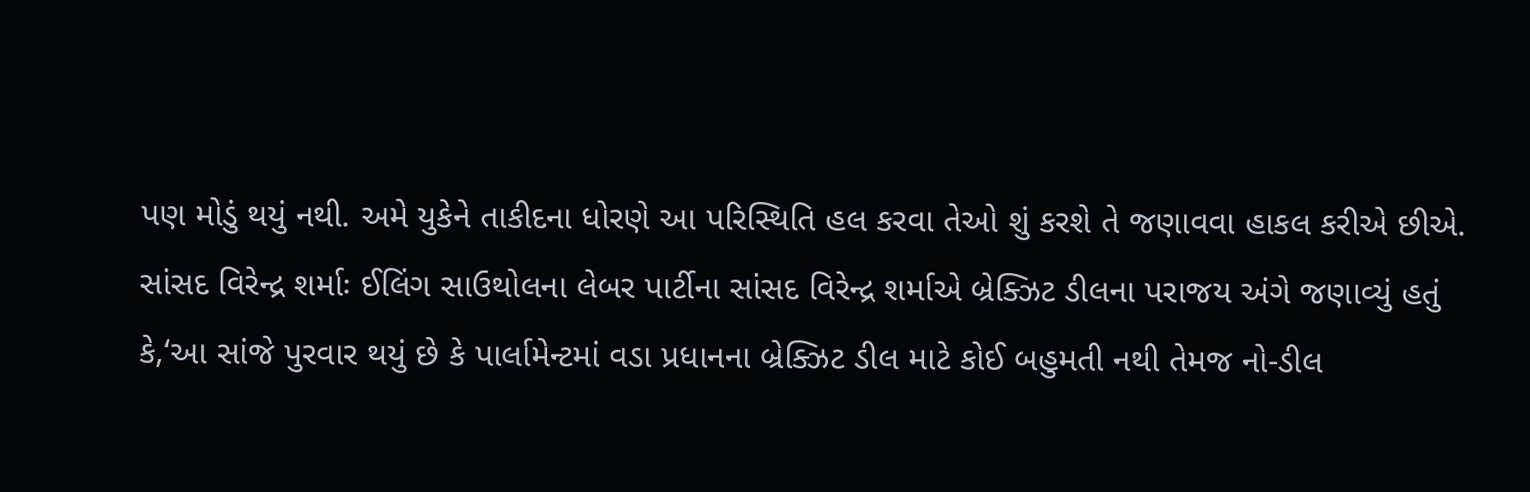પણ મોડું થયું નથી. અમે યુકેને તાકીદના ધોરણે આ પરિસ્થિતિ હલ કરવા તેઓ શું કરશે તે જણાવવા હાકલ કરીએ છીએ.
સાંસદ વિરેન્દ્ર શર્માઃ ઈલિંગ સાઉથોલના લેબર પાર્ટીના સાંસદ વિરેન્દ્ર શર્માએ બ્રેક્ઝિટ ડીલના પરાજય અંગે જણાવ્યું હતું કે,‘આ સાંજે પુરવાર થયું છે કે પાર્લામેન્ટમાં વડા પ્રધાનના બ્રેક્ઝિટ ડીલ માટે કોઈ બહુમતી નથી તેમજ નો-ડીલ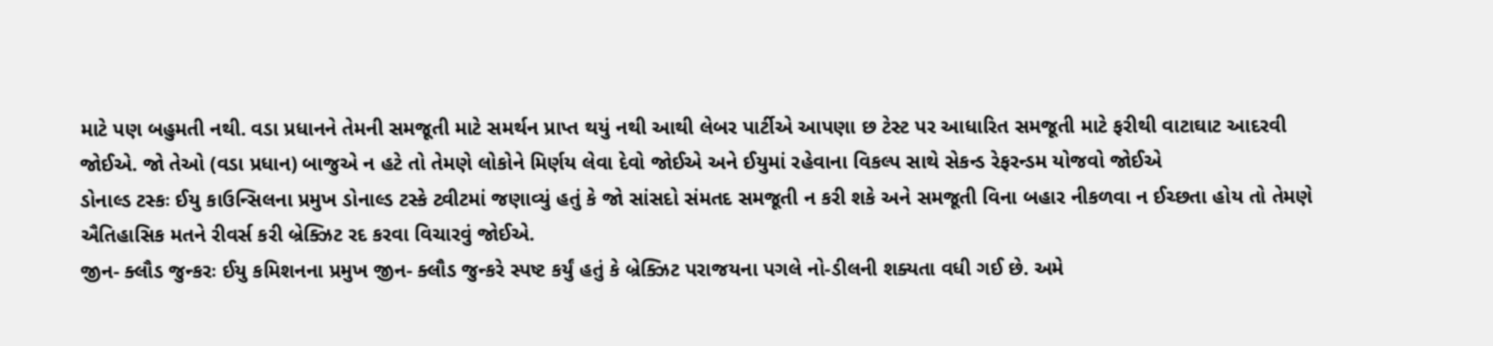માટે પણ બહુમતી નથી. વડા પ્રધાનને તેમની સમજૂતી માટે સમર્થન પ્રાપ્ત થયું નથી આથી લેબર પાર્ટીએ આપણા છ ટેસ્ટ પર આધારિત સમજૂતી માટે ફરીથી વાટાઘાટ આદરવી જોઈએ. જો તેઓ (વડા પ્રધાન) બાજુએ ન હટે તો તેમણે લોકોને મિર્ણય લેવા દેવો જોઈએ અને ઈયુમાં રહેવાના વિકલ્પ સાથે સેકન્ડ રેફરન્ડમ યોજવો જોઈએ
ડોનાલ્ડ ટસ્કઃ ઈયુ કાઉન્સિલના પ્રમુખ ડોનાલ્ડ ટસ્કે ટ્વીટમાં જણાવ્યું હતું કે જો સાંસદો સંમતદ સમજૂતી ન કરી શકે અને સમજૂતી વિના બહાર નીકળવા ન ઈચ્છતા હોય તો તેમણે ઐતિહાસિક મતને રીવર્સ કરી બ્રેક્ઝિટ રદ કરવા વિચારવું જોઈએ.
જીન- ક્લૌડ જુન્કરઃ ઈયુ કમિશનના પ્રમુખ જીન- ક્લૌડ જુન્કરે સ્પષ્ટ કર્યું હતું કે બ્રેક્ઝિટ પરાજયના પગલે નો-ડીલની શક્યતા વધી ગઈ છે. અમે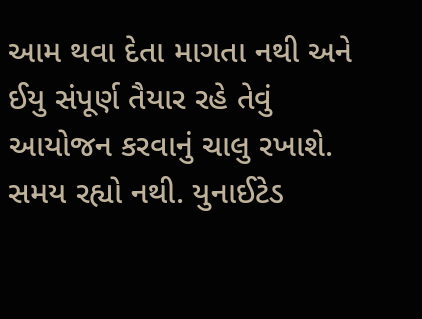આમ થવા દેતા માગતા નથી અને ઈયુ સંપૂર્ણ તૈયાર રહે તેવું આયોજન કરવાનું ચાલુ રખાશે. સમય રહ્યો નથી. યુનાઈટેડ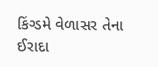કિંગ્ડમે વેળાસર તેના ઈરાદા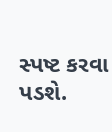સ્પષ્ટ કરવા પડશે.